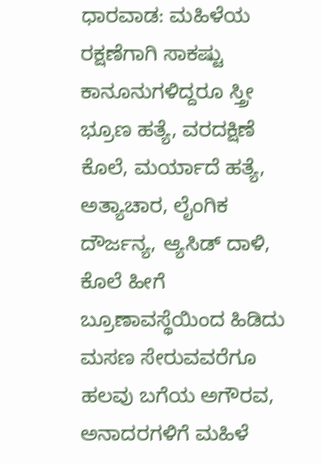ಧಾರವಾಡ: ಮಹಿಳೆಯ ರಕ್ಷಣೆಗಾಗಿ ಸಾಕಷ್ಟು ಕಾನೂನುಗಳಿದ್ದರೂ ಸ್ತ್ರೀ ಭ್ರೂಣ ಹತ್ಯೆ, ವರದಕ್ಷಿಣೆ ಕೊಲೆ, ಮರ್ಯಾದೆ ಹತ್ಯೆ, ಅತ್ಯಾಚಾರ, ಲೈಂಗಿಕ ದೌರ್ಜನ್ಯ, ಆ್ಯಸಿಡ್ ದಾಳಿ, ಕೊಲೆ ಹೀಗೆ ಬ್ರೂಣಾವಸ್ಥೆಯಿಂದ ಹಿಡಿದು ಮಸಣ ಸೇರುವವರೆಗೂ ಹಲವು ಬಗೆಯ ಅಗೌರವ, ಅನಾದರಗಳಿಗೆ ಮಹಿಳೆ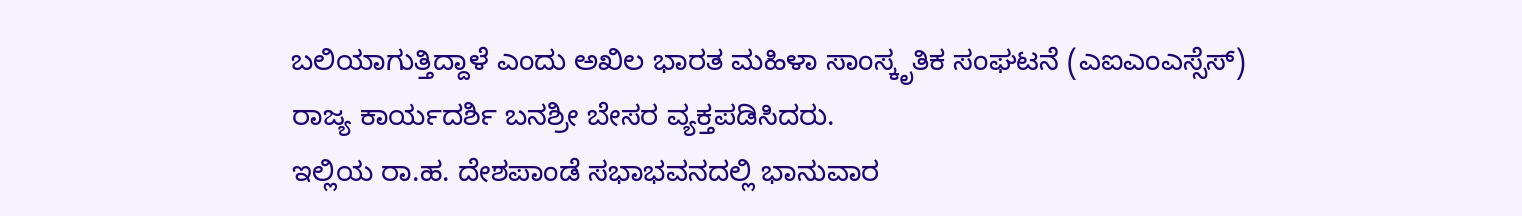ಬಲಿಯಾಗುತ್ತಿದ್ದಾಳೆ ಎಂದು ಅಖಿಲ ಭಾರತ ಮಹಿಳಾ ಸಾಂಸ್ಕೃತಿಕ ಸಂಘಟನೆ (ಎಐಎಂಎಸ್ಸೆಸ್) ರಾಜ್ಯ ಕಾರ್ಯದರ್ಶಿ ಬನಶ್ರೀ ಬೇಸರ ವ್ಯಕ್ತಪಡಿಸಿದರು.
ಇಲ್ಲಿಯ ರಾ.ಹ. ದೇಶಪಾಂಡೆ ಸಭಾಭವನದಲ್ಲಿ ಭಾನುವಾರ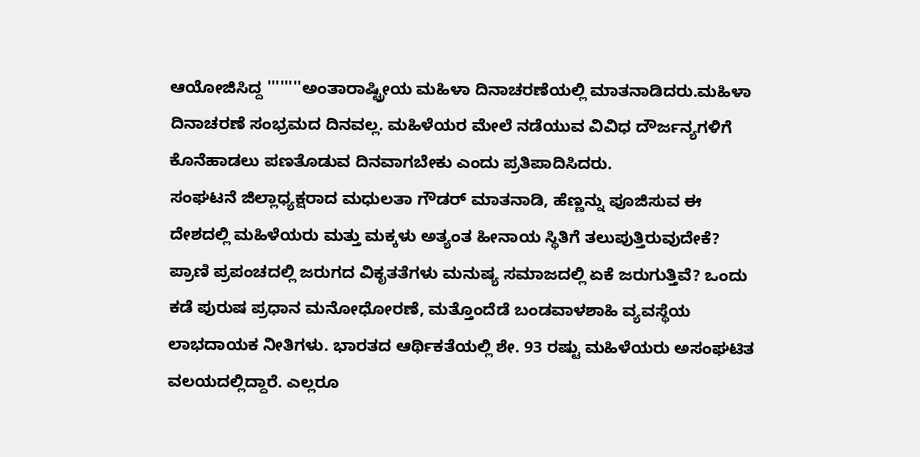ಆಯೋಜಿಸಿದ್ದ ''''''''ಅಂತಾರಾಷ್ಟ್ರೀಯ ಮಹಿಳಾ ದಿನಾಚರಣೆಯಲ್ಲಿ ಮಾತನಾಡಿದರು.ಮಹಿಳಾ ದಿನಾಚರಣೆ ಸಂಭ್ರಮದ ದಿನವಲ್ಲ. ಮಹಿಳೆಯರ ಮೇಲೆ ನಡೆಯುವ ವಿವಿಧ ದೌರ್ಜನ್ಯಗಳಿಗೆ ಕೊನೆಹಾಡಲು ಪಣತೊಡುವ ದಿನವಾಗಬೇಕು ಎಂದು ಪ್ರತಿಪಾದಿಸಿದರು.
ಸಂಘಟನೆ ಜಿಲ್ಲಾಧ್ಯಕ್ಷರಾದ ಮಧುಲತಾ ಗೌಡರ್ ಮಾತನಾಡಿ, ಹೆಣ್ಣನ್ನು ಪೂಜಿಸುವ ಈ ದೇಶದಲ್ಲಿ ಮಹಿಳೆಯರು ಮತ್ತು ಮಕ್ಕಳು ಅತ್ಯಂತ ಹೀನಾಯ ಸ್ಥಿತಿಗೆ ತಲುಪುತ್ತಿರುವುದೇಕೆ? ಪ್ರಾಣಿ ಪ್ರಪಂಚದಲ್ಲಿ ಜರುಗದ ವಿಕೃತತೆಗಳು ಮನುಷ್ಯ ಸಮಾಜದಲ್ಲಿ ಏಕೆ ಜರುಗುತ್ತಿವೆ? ಒಂದು ಕಡೆ ಪುರುಷ ಪ್ರಧಾನ ಮನೋಧೋರಣೆ, ಮತ್ತೊಂದೆಡೆ ಬಂಡವಾಳಶಾಹಿ ವ್ಯವಸ್ಥೆಯ ಲಾಭದಾಯಕ ನೀತಿಗಳು. ಭಾರತದ ಆರ್ಥಿಕತೆಯಲ್ಲಿ ಶೇ. 93 ರಷ್ಟು ಮಹಿಳೆಯರು ಅಸಂಘಟಿತ ವಲಯದಲ್ಲಿದ್ದಾರೆ. ಎಲ್ಲರೂ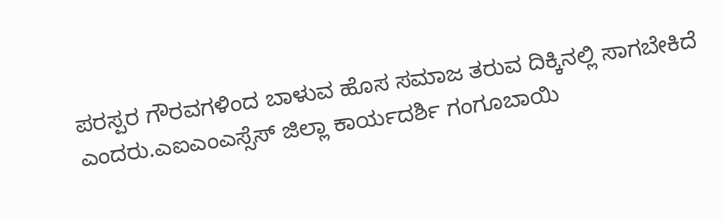ಪರಸ್ಪರ ಗೌರವಗಳಿಂದ ಬಾಳುವ ಹೊಸ ಸಮಾಜ ತರುವ ದಿಕ್ಕಿನಲ್ಲಿ ಸಾಗಬೇಕಿದೆ ಎಂದರು.ಎಐಎಂಎಸ್ಸೆಸ್ ಜಿಲ್ಲಾ ಕಾರ್ಯದರ್ಶಿ ಗಂಗೂಬಾಯಿ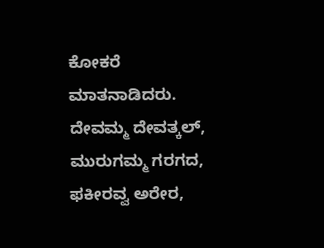ಕೋಕರೆ ಮಾತನಾಡಿದರು. ದೇವಮ್ಮ ದೇವತ್ಕಲ್, ಮುರುಗಮ್ಮ ಗರಗದ, ಫಕೀರವ್ವ ಅರೇರ,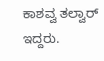ಕಾಶವ್ವ ತಲ್ವಾರ್ ಇದ್ದರು.